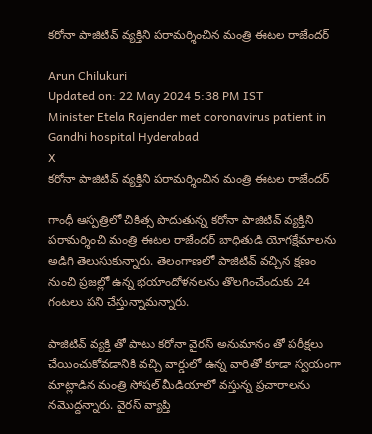కరోనా పాజిటివ్ వ్యక్తిని పరామర్శించిన మంత్రి ఈటల రాజేందర్

Arun Chilukuri
Updated on: 22 May 2024 5:38 PM IST
Minister Etela Rajender met coronavirus patient in Gandhi hospital Hyderabad
X
కరోనా పాజిటివ్ వ్యక్తిని పరామర్శించిన మంత్రి ఈటల రాజేందర్

గాంధీ ఆస్పత్రిలో చికిత్స పొదుతున్న కరోనా పాజిటివ్ వ్యక్తిని పరామర్శించి మంత్రి ఈటల రాజేందర్ బాధితుడి యోగక్షేమాలను అడిగి తెలుసుకున్నారు. తెలంగాణలో పాజిటివ్ వచ్చిన క్షణం నుంచి ప్రజల్లో ఉన్న భయాందోళనలను తొలగించేందుకు 24 గంటలు పని చేస్తున్నామన్నారు.

పాజిటివ్ వ్యక్తి తో పాటు కరోనా వైరస్ అనుమానం తో పరీక్షలు చేయించుకోవడానికి వచ్చి వార్డులో ఉన్న వారితో కూడా స్వయంగా మాట్లాడిన మంత్రి సోషల్ మీడియాలో వస్తున్న ప్రచారాలను నమొద్దన్నారు. వైరస్ వ్యాప్తి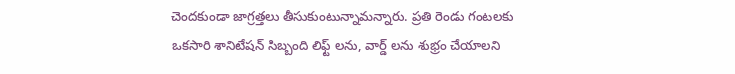చెందకుండా జాగ్రత్తలు తీసుకుంటున్నామన్నారు. ప్రతి రెండు గంటలకు ఒకసారి శానిటేషన్ సిబ్బంది లిఫ్ట్ లను, వార్డ్ లను శుభ్రం చేయాలని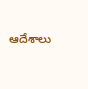ఆదేశాలు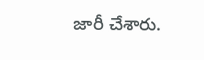జారీ చేశారు.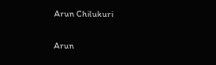Arun Chilukuri

Arun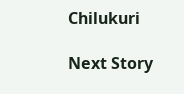Chilukuri

Next Story